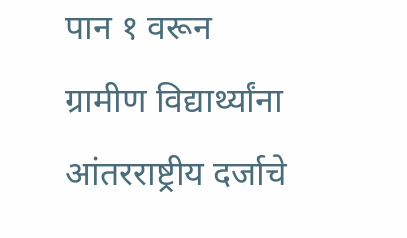पान १ वरून
ग्रामीण विद्यार्थ्यांना आंतरराष्ट्रीय दर्जाचे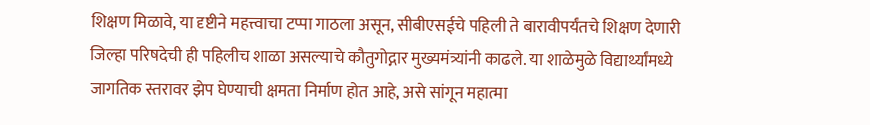शिक्षण मिळावे, या दृष्टीने महत्त्वाचा टप्पा गाठला असून, सीबीएसईचे पहिली ते बारावीपर्यंतचे शिक्षण देणारी जिल्हा परिषदेची ही पहिलीच शाळा असल्याचे कौतुगोद्गार मुख्यमंत्र्यांनी काढले. या शाळेमुळे विद्यार्थ्यांमध्ये जागतिक स्तरावर झेप घेण्याची क्षमता निर्माण होत आहे, असे सांगून महात्मा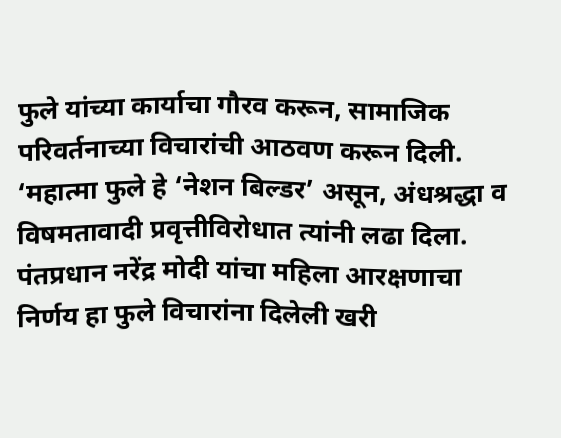फुले यांच्या कार्याचा गौरव करून, सामाजिक परिवर्तनाच्या विचारांची आठवण करून दिली.
‘महात्मा फुले हे ‘नेशन बिल्डर’ असून, अंधश्रद्धा व विषमतावादी प्रवृत्तीविरोधात त्यांनी लढा दिला. पंतप्रधान नरेंद्र मोदी यांचा महिला आरक्षणाचा निर्णय हा फुले विचारांना दिलेली खरी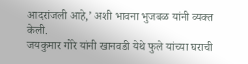आदरांजली आहे,’ अशी भावना भुजबळ यांनी व्यक्त केली.
जयकुमार गोरे यांनी खानवडी येथे फुले यांच्या घराची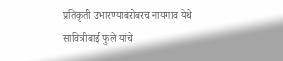प्रतिकृती उभारण्याबरोबरच नायगाव येथे सावित्रीबाई फुले यांचे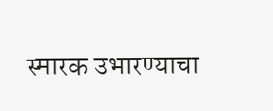स्मारक उभारण्याचा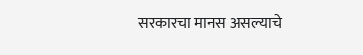सरकारचा मानस असल्याचे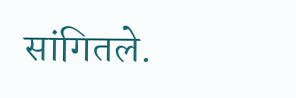सांगितले.